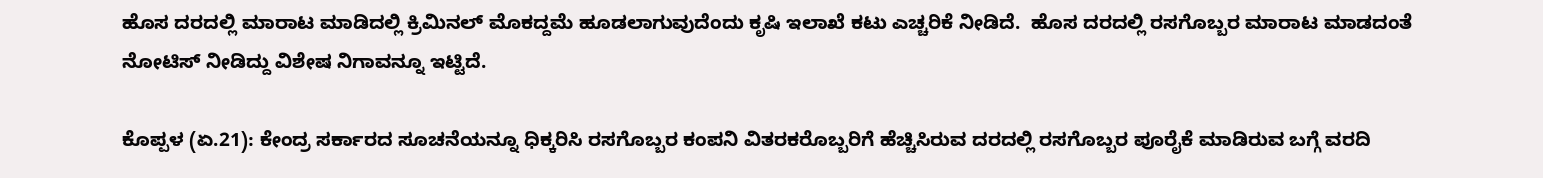ಹೊಸ ದರದಲ್ಲಿ ಮಾರಾಟ ಮಾಡಿದಲ್ಲಿ ಕ್ರಿಮಿನಲ್‌ ಮೊಕದ್ದಮೆ ಹೂಡಲಾಗುವುದೆಂದು ಕೃಷಿ ಇಲಾಖೆ ಕಟು ಎಚ್ಚರಿಕೆ ನೀಡಿದೆ.  ಹೊಸ ದರದಲ್ಲಿ ರಸಗೊಬ್ಬರ ಮಾರಾಟ ಮಾಡದಂತೆ ನೋಟಿಸ್‌ ನೀಡಿದ್ದು ವಿಶೇಷ ನಿಗಾವನ್ನೂ ಇಟ್ಟಿದೆ.

ಕೊಪ್ಪಳ (ಏ.21): ಕೇಂದ್ರ ಸರ್ಕಾರದ ಸೂಚನೆಯನ್ನೂ ಧಿಕ್ಕರಿಸಿ ರಸಗೊಬ್ಬರ ಕಂಪನಿ ವಿತರಕರೊಬ್ಬರಿಗೆ ಹೆಚ್ಚಿಸಿರುವ ದರದಲ್ಲಿ ರಸಗೊಬ್ಬರ ಪೂರೈಕೆ ಮಾಡಿರುವ ಬಗ್ಗೆ ವರದಿ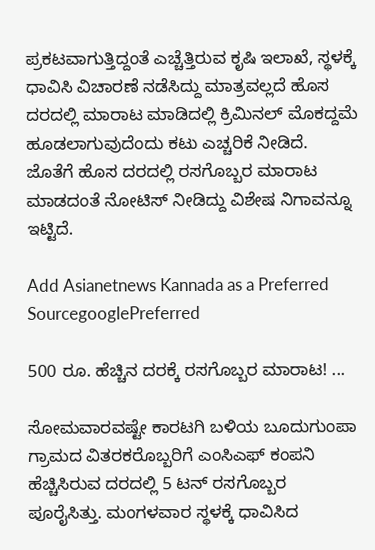ಪ್ರಕಟವಾಗುತ್ತಿದ್ದಂತೆ ಎಚ್ಚೆತ್ತಿರುವ ಕೃಷಿ ಇಲಾಖೆ, ಸ್ಥಳಕ್ಕೆ ಧಾವಿಸಿ ವಿಚಾರಣೆ ನಡೆಸಿದ್ದು ಮಾತ್ರವಲ್ಲದೆ ಹೊಸ ದರದಲ್ಲಿ ಮಾರಾಟ ಮಾಡಿದಲ್ಲಿ ಕ್ರಿಮಿನಲ್‌ ಮೊಕದ್ದಮೆ ಹೂಡಲಾಗುವುದೆಂದು ಕಟು ಎಚ್ಚರಿಕೆ ನೀಡಿದೆ. ಜೊತೆಗೆ ಹೊಸ ದರದಲ್ಲಿ ರಸಗೊಬ್ಬರ ಮಾರಾಟ ಮಾಡದಂತೆ ನೋಟಿಸ್‌ ನೀಡಿದ್ದು ವಿಶೇಷ ನಿಗಾವನ್ನೂ ಇಟ್ಟಿದೆ.

Add Asianetnews Kannada as a Preferred SourcegooglePreferred

500 ರೂ. ಹೆಚ್ಚಿನ ದರಕ್ಕೆ ರಸಗೊಬ್ಬರ ಮಾರಾಟ! ...

ಸೋಮವಾರವಷ್ಟೇ ಕಾರಟಗಿ ಬಳಿಯ ಬೂದುಗುಂಪಾ ಗ್ರಾಮದ ವಿತರಕರೊಬ್ಬರಿಗೆ ಎಂಸಿಎಫ್‌ ಕಂಪನಿ ಹೆಚ್ಚಿಸಿರುವ ದರದಲ್ಲಿ 5 ಟನ್‌ ರಸಗೊಬ್ಬರ ಪೂರೈಸಿತ್ತು. ಮಂಗಳವಾರ ಸ್ಥಳಕ್ಕೆ ಧಾವಿಸಿದ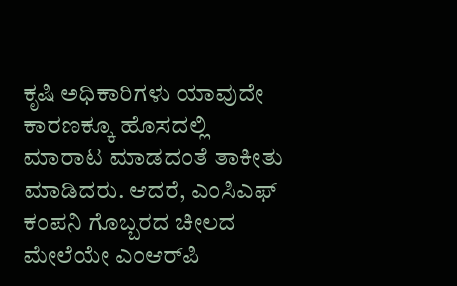ಕೃಷಿ ಅಧಿಕಾರಿಗಳು ಯಾವುದೇ ಕಾರಣಕ್ಕೂ ಹೊಸದಲ್ಲಿ ಮಾರಾಟ ಮಾಡದಂತೆ ತಾಕೀತು ಮಾಡಿದರು. ಆದರೆ, ಎಂಸಿಎಫ್‌ ಕಂಪನಿ ಗೊಬ್ಬರದ ಚೀಲದ ಮೇಲೆಯೇ ಎಂಆರ್‌ಪಿ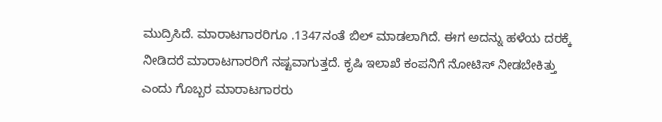ಮುದ್ರಿಸಿದೆ. ಮಾರಾಟಗಾರರಿಗೂ .1347ನಂತೆ ಬಿಲ್‌ ಮಾಡಲಾಗಿದೆ. ಈಗ ಅದನ್ನು ಹಳೆಯ ದರಕ್ಕೆ ನೀಡಿದರೆ ಮಾರಾಟಗಾರರಿಗೆ ನಷ್ಟವಾಗುತ್ತದೆ. ಕೃಷಿ ಇಲಾಖೆ ಕಂಪನಿಗೆ ನೋಟಿಸ್‌ ನೀಡಬೇಕಿತ್ತು ಎಂದು ಗೊಬ್ಬರ ಮಾರಾಟಗಾರರು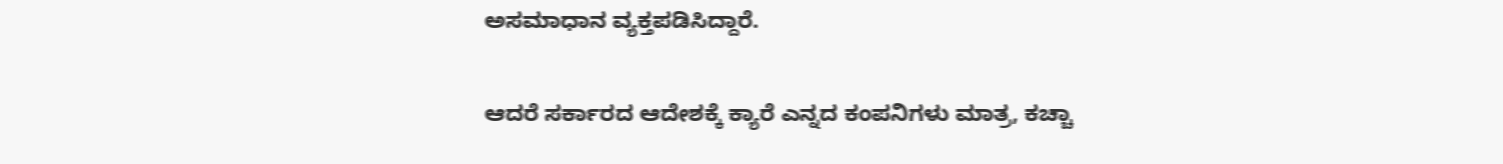ಅಸಮಾಧಾನ ವ್ಯಕ್ತಪಡಿಸಿದ್ದಾರೆ.

ಆದರೆ ಸರ್ಕಾರದ ಆದೇಶಕ್ಕೆ ಕ್ಯಾರೆ ಎನ್ನದ ಕಂಪನಿಗಳು ಮಾತ್ರ, ಕಚ್ಚಾ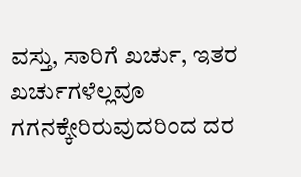ವಸ್ತು, ಸಾರಿಗೆ ಖರ್ಚು, ಇತರ ಖರ್ಚುಗಳೆಲ್ಲವೂ ಗಗನಕ್ಕೇರಿರುವುದರಿಂದ ದರ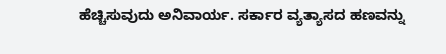ಹೆಚ್ಚಿಸುವುದು ಅನಿವಾರ್ಯ. ಸರ್ಕಾರ ವ್ಯತ್ಯಾಸದ ಹಣವನ್ನು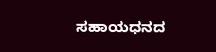ಸಹಾಯಧನದ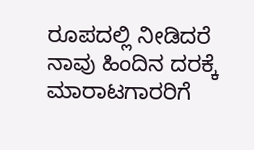ರೂಪದಲ್ಲಿ ನೀಡಿದರೆ ನಾವು ಹಿಂದಿನ ದರಕ್ಕೆ ಮಾರಾಟಗಾರರಿಗೆ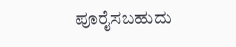ಪೂರೈಸಬಹುದು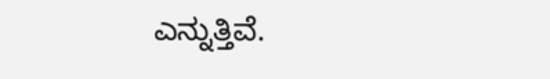ಎನ್ನುತ್ತಿವೆ.